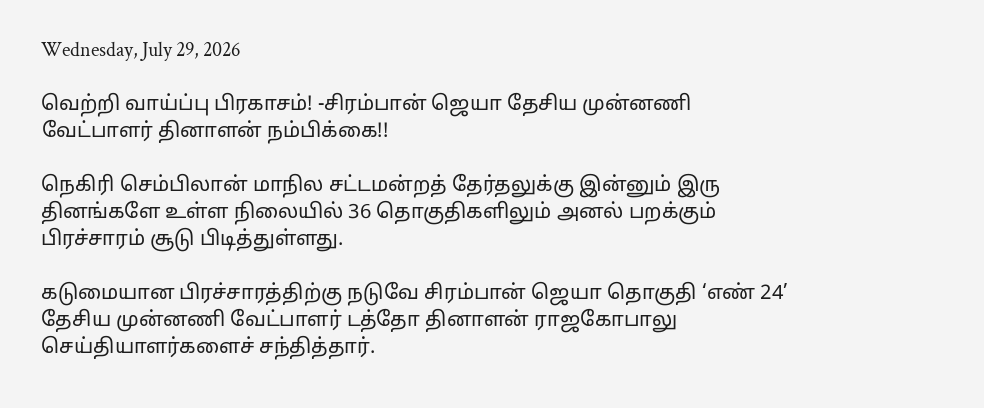Wednesday, July 29, 2026

வெற்றி வாய்ப்பு பிரகாசம்! -சிரம்பான் ஜெயா தேசிய முன்னணி வேட்பாளர் தினாளன் நம்பிக்கை!!

நெகிரி செம்பிலான் மாநில சட்டமன்றத் தேர்தலுக்கு இன்னும் இரு தினங்களே உள்ள நிலையில் 36 தொகுதிகளிலும் அனல் பறக்கும் பிரச்சாரம் சூடு பிடித்துள்ளது.

கடுமையான பிரச்சாரத்திற்கு நடுவே சிரம்பான் ஜெயா தொகுதி ‘எண் 24’ தேசிய முன்னணி வேட்பாளர் டத்தோ தினாளன் ராஜகோபாலு செய்தியாளர்களைச் சந்தித்தார்.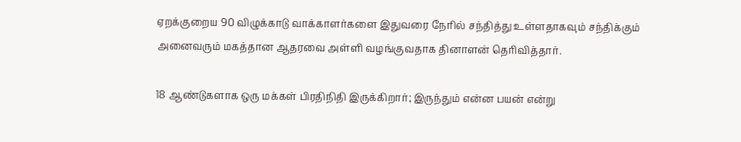ஏறக்குறைய 90 விழுக்காடு வாக்காளர்களை இதுவரை நேரில் சந்தித்து உள்ளதாகவும் சந்திக்கும் அனைவரும் மகத்தான ஆதரவை அள்ளி வழங்குவதாக தினாளன் தெரிவித்தார்.

18 ஆண்டுகளாக ஒரு மக்கள் பிரதிநிதி இருக்கிறார்; இருந்தும் என்ன பயன் என்று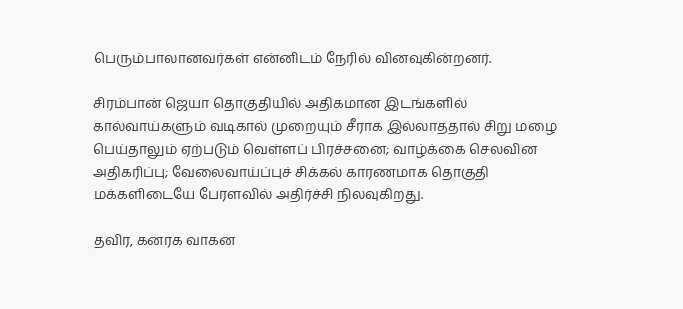பெரும்பாலானவர்கள் என்னிடம் நேரில் வினவுகின்றனர்.

சிரம்பான் ஜெயா தொகுதியில் அதிகமான இடங்களில் கால்வாய்களும் வடிகால் முறையும் சீராக இல்லாததால் சிறு மழை பெய்தாலும் ஏற்படும் வெள்ளப் பிரச்சனை; வாழ்க்கை செலவின அதிகரிப்பு; வேலைவாய்ப்புச் சிக்கல் காரணமாக தொகுதி மக்களிடையே பேரளவில் அதிர்ச்சி நிலவுகிறது.

தவிர, கனரக வாகன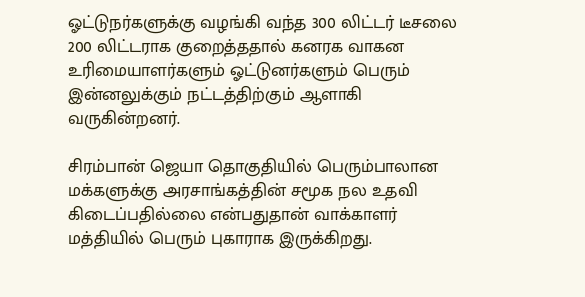ஓட்டுநர்களுக்கு வழங்கி வந்த 300 லிட்டர் டீசலை 200 லிட்டராக குறைத்ததால் கனரக வாகன உரிமையாளர்களும் ஓட்டுனர்களும் பெரும் இன்னலுக்கும் நட்டத்திற்கும் ஆளாகி வருகின்றனர்.

சிரம்பான் ஜெயா தொகுதியில் பெரும்பாலான மக்களுக்கு அரசாங்கத்தின் சமூக நல உதவி கிடைப்பதில்லை என்பதுதான் வாக்காளர் மத்தியில் பெரும் புகாராக இருக்கிறது.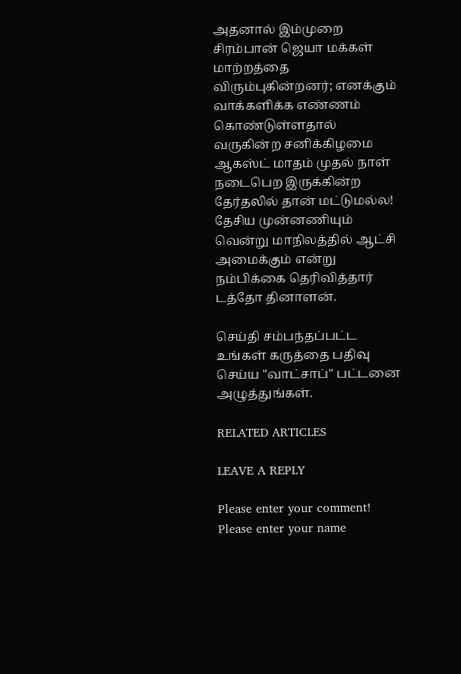அதனால் இம்முறை சிரம்பான் ஜெயா மக்கள் மாற்றத்தை விரும்புகின்றனர்; எனக்கும் வாக்களிக்க எண்ணம் கொண்டுள்ளதால் வருகின்ற சனிக்கிழமை ஆகஸ்ட் மாதம் முதல் நாள் நடைபெற இருக்கின்ற தேர்தலில் தான் மட்டுமல்ல! தேசிய முன்னணியும் வென்று மாநிலத்தில் ஆட்சி அமைக்கும் என்று நம்பிக்கை தெரிவித்தார் டத்தோ தினாளன்.

செய்தி சம்பந்தப்பட்ட உங்கள் கருத்தை பதிவு செய்ய "வாட்சாப்" பட்டனை அழுத்துங்கள்.

RELATED ARTICLES

LEAVE A REPLY

Please enter your comment!
Please enter your name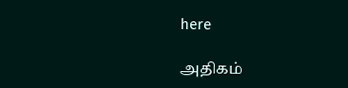here

அதிகம்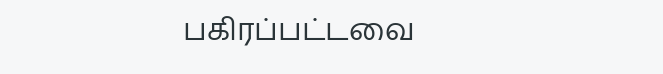பகிரப்பட்டவை